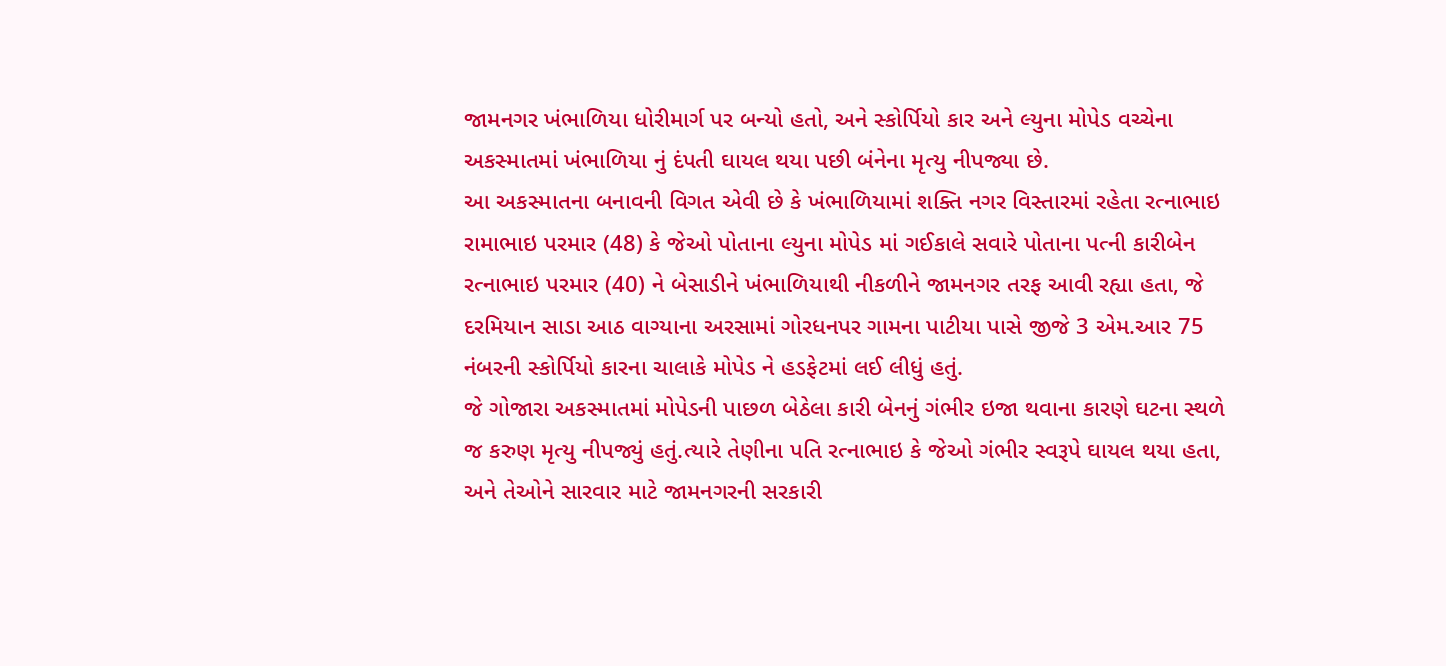જામનગર ખંભાળિયા ધોરીમાર્ગ પર બન્યો હતો, અને સ્કોર્પિયો કાર અને લ્યુના મોપેડ વચ્ચેના અકસ્માતમાં ખંભાળિયા નું દંપતી ઘાયલ થયા પછી બંનેના મૃત્યુ નીપજ્યા છે.
આ અકસ્માતના બનાવની વિગત એવી છે કે ખંભાળિયામાં શક્તિ નગર વિસ્તારમાં રહેતા રત્નાભાઇ રામાભાઇ પરમાર (48) કે જેઓ પોતાના લ્યુના મોપેડ માં ગઈકાલે સવારે પોતાના પત્ની કારીબેન રત્નાભાઇ પરમાર (40) ને બેસાડીને ખંભાળિયાથી નીકળીને જામનગર તરફ આવી રહ્યા હતા, જે દરમિયાન સાડા આઠ વાગ્યાના અરસામાં ગોરધનપર ગામના પાટીયા પાસે જીજે 3 એમ.આર 75 નંબરની સ્કોર્પિયો કારના ચાલાકે મોપેડ ને હડફેટમાં લઈ લીધું હતું.
જે ગોજારા અકસ્માતમાં મોપેડની પાછળ બેઠેલા કારી બેનનું ગંભીર ઇજા થવાના કારણે ઘટના સ્થળે જ કરુણ મૃત્યુ નીપજ્યું હતું.ત્યારે તેણીના પતિ રત્નાભાઇ કે જેઓ ગંભીર સ્વરૂપે ઘાયલ થયા હતા, અને તેઓને સારવાર માટે જામનગરની સરકારી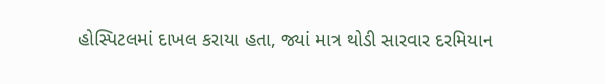હોસ્પિટલમાં દાખલ કરાયા હતા, જ્યાં માત્ર થોડી સારવાર દરમિયાન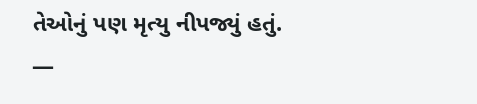તેઓનું પણ મૃત્યુ નીપજ્યું હતું.
—